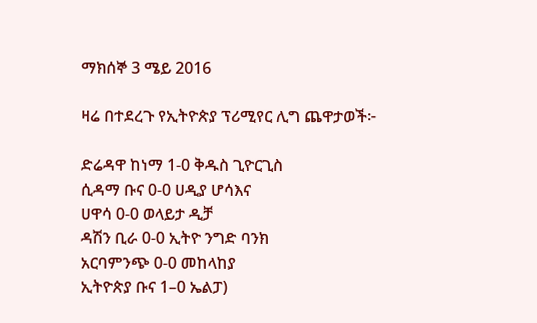ማክሰኞ 3 ሜይ 2016

ዛሬ በተደረጉ የኢትዮጵያ ፕሪሚየር ሊግ ጨዋታወች፦

ድሬዳዋ ከነማ 1-0 ቅዱስ ጊዮርጊስ
ሲዳማ ቡና 0-0 ሀዲያ ሆሳእና
ሀዋሳ 0-0 ወላይታ ዲቻ
ዳሽን ቢራ 0-0 ኢትዮ ንግድ ባንክ
አርባምንጭ 0-0 መከላከያ
ኢትዮጵያ ቡና 1–0 ኤልፓ)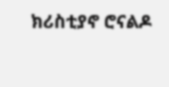ክሪስቲያኖ ሮናልዶ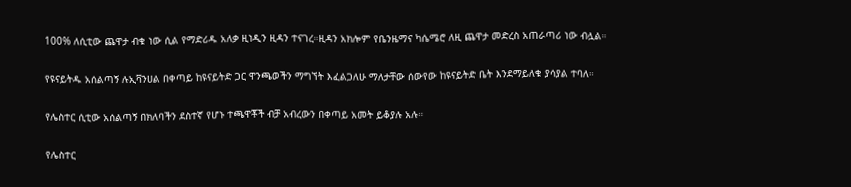100% ለሲቲው ጨዋታ ብቁ ነው ሲል የማድሪዱ አለቃ ዚነዲን ዚዳን ተናገረ።ዚዳን አክሎም የቤንዜማና ካሴሜሮ ለዚ ጨዋታ መድረስ አጠራጣሪ ነው ብሏል።

የዩናይትዱ አሰልጣኝ ሉኢቫንሀል በቀጣይ ከዩናይትድ ጋር ዋንጫወችን ማግኘት እፈልጋለሁ ማለታቸው ሰውየው ከዩናይትድ ቤት እንደማይለቁ ያሳያል ተባለ።

የሌስተር ሲቲው አሰልጣኝ በክለባችን ደስተኛ የሆኑ ተጫዋቾች ብቻ አብረውን በቀጣይ አመት ይቆያሉ አሉ።

የሌስተር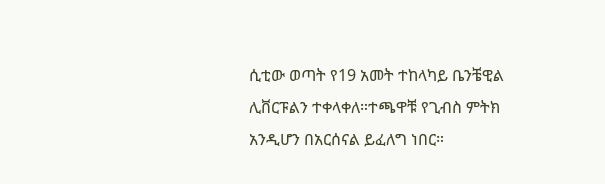ሲቲው ወጣት የ19 አመት ተከላካይ ቤንቼዊል ሊቨርፑልን ተቀላቀለ።ተጫዋቹ የጊብስ ምትክ አንዲሆን በአርሰናል ይፈለግ ነበር።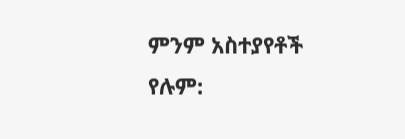ምንም አስተያየቶች የሉም: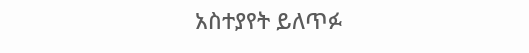አስተያየት ይለጥፉ